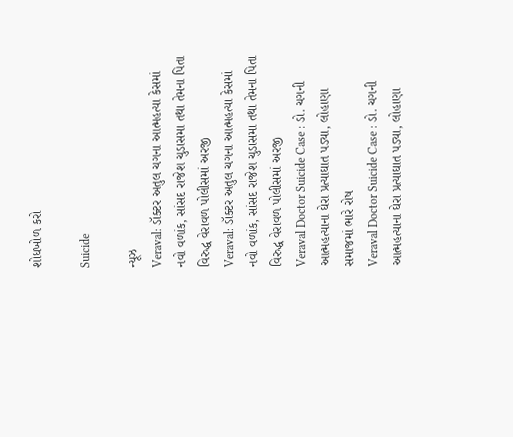શોધખોળ કરો

Suicide

ન્યૂઝ
Veraval: ડૉક્ટર અતુલ ચગના આત્મહત્યા કેસમાં નવો વળાંક, સાંસદ રાજેશ ચુડાસમા તથા તેમના પિતા વિરુદ્ધ વેરાવળ પોલીસમાં અરજી
Veraval: ડૉક્ટર અતુલ ચગના આત્મહત્યા કેસમાં નવો વળાંક, સાંસદ રાજેશ ચુડાસમા તથા તેમના પિતા વિરુદ્ધ વેરાવળ પોલીસમાં અરજી
Veraval Doctor Suicide Case : ડો. ચગની આત્મહત્યાના ઘેરા પ્રત્યાઘાત પડ્યા, લોહાણા સમાજમાં ભારે રોષ
Veraval Doctor Suicide Case : ડો. ચગની આત્મહત્યાના ઘેરા પ્રત્યાઘાત પડ્યા, લોહાણા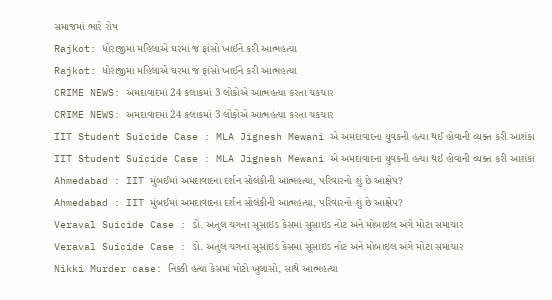સમાજમાં ભારે રોષ
Rajkot: ધોરાજીમાં મહિલાએ ઘરમાં જ ફાંસો ખાઈને કરી આત્મહત્યા
Rajkot: ધોરાજીમાં મહિલાએ ઘરમાં જ ફાંસો ખાઈને કરી આત્મહત્યા
CRIME NEWS: અમદાવાદમાં 24 કલાકમાં 3 લોકોએ આત્મહત્યા કરતા ચકચાર
CRIME NEWS: અમદાવાદમાં 24 કલાકમાં 3 લોકોએ આત્મહત્યા કરતા ચકચાર
IIT Student Suicide Case : MLA Jignesh Mewani એ અમદાવાદના યુવકની હત્યા થઈ હોવાની વ્યક્ત કરી આશંકા
IIT Student Suicide Case : MLA Jignesh Mewani એ અમદાવાદના યુવકની હત્યા થઈ હોવાની વ્યક્ત કરી આશંકા
Ahmedabad : IIT મુંબઈમાં અમદાવાદના દર્શન સોલંકીની આત્મહત્યા, પરિવારનો શું છે આક્ષેપ?
Ahmedabad : IIT મુંબઈમાં અમદાવાદના દર્શન સોલંકીની આત્મહત્યા, પરિવારનો શું છે આક્ષેપ?
Veraval Suicide Case : ડો. અતુલ ચગના સૂસાઇડ કેસમાં સૂસાઇડ નોટ અને મોબાઇલ અંગે મોટા સમાચાર
Veraval Suicide Case : ડો. અતુલ ચગના સૂસાઇડ કેસમાં સૂસાઇડ નોટ અને મોબાઇલ અંગે મોટા સમાચાર
Nikki Murder case: નિક્કી હત્યા કેસમાં મોટો ખુલાસો, સાથે આત્મહત્યા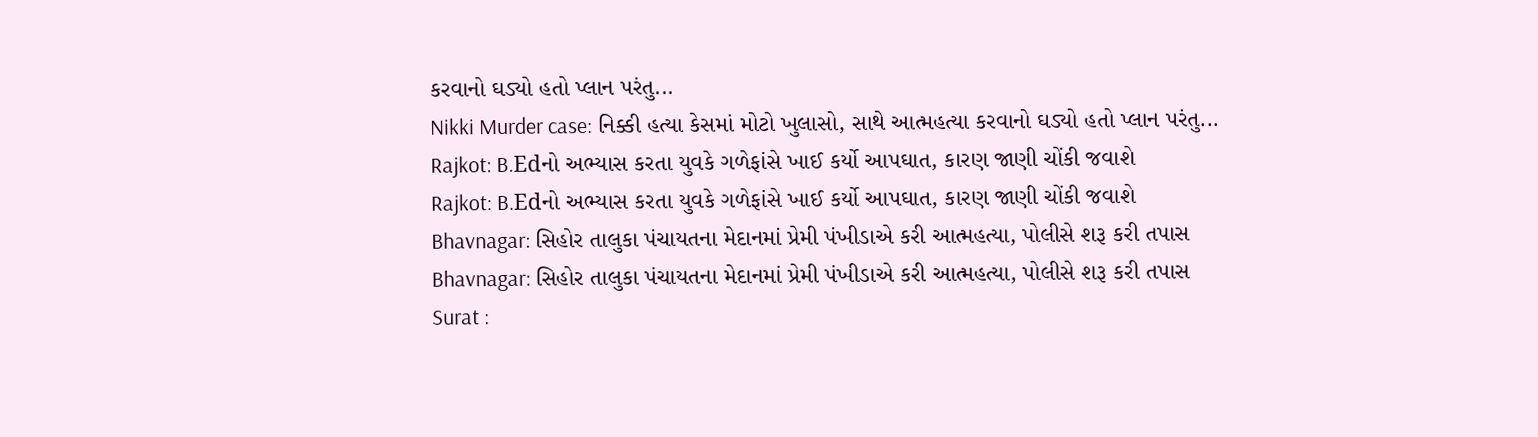કરવાનો ઘડ્યો હતો પ્લાન પરંતુ...
Nikki Murder case: નિક્કી હત્યા કેસમાં મોટો ખુલાસો, સાથે આત્મહત્યા કરવાનો ઘડ્યો હતો પ્લાન પરંતુ...
Rajkot: B.Edનો અભ્યાસ કરતા યુવકે ગળેફાંસે ખાઈ કર્યો આપઘાત, કારણ જાણી ચોંકી જવાશે
Rajkot: B.Edનો અભ્યાસ કરતા યુવકે ગળેફાંસે ખાઈ કર્યો આપઘાત, કારણ જાણી ચોંકી જવાશે
Bhavnagar: સિહોર તાલુકા પંચાયતના મેદાનમાં પ્રેમી પંખીડાએ કરી આત્મહત્યા, પોલીસે શરૂ કરી તપાસ
Bhavnagar: સિહોર તાલુકા પંચાયતના મેદાનમાં પ્રેમી પંખીડાએ કરી આત્મહત્યા, પોલીસે શરૂ કરી તપાસ
Surat :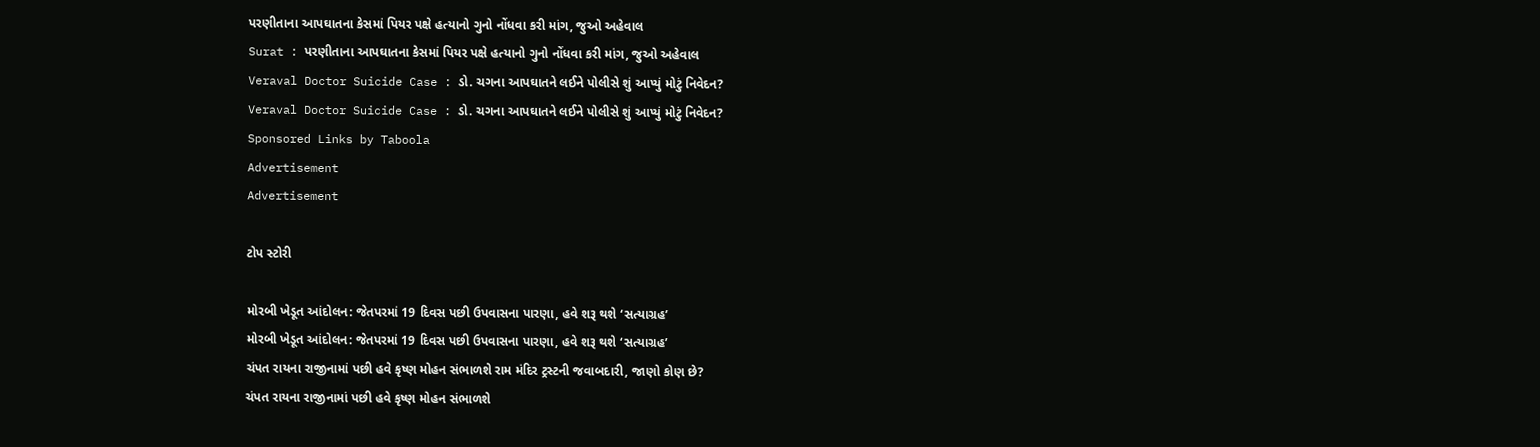પરણીતાના આપઘાતના કેસમાં પિયર પક્ષે હત્યાનો ગુનો નોંધવા કરી માંગ, જુઓ અહેવાલ
Surat : પરણીતાના આપઘાતના કેસમાં પિયર પક્ષે હત્યાનો ગુનો નોંધવા કરી માંગ, જુઓ અહેવાલ
Veraval Doctor Suicide Case : ડો. ચગના આપઘાતને લઈને પોલીસે શું આપ્યું મોટું નિવેદન?
Veraval Doctor Suicide Case : ડો. ચગના આપઘાતને લઈને પોલીસે શું આપ્યું મોટું નિવેદન?
Sponsored Links by Taboola
Advertisement
Advertisement

ટોપ સ્ટોરી

મોરબી ખેડૂત આંદોલન: જેતપરમાં 19 દિવસ પછી ઉપવાસના પારણા, હવે શરૂ થશે ‘સત્યાગ્રહ’
મોરબી ખેડૂત આંદોલન: જેતપરમાં 19 દિવસ પછી ઉપવાસના પારણા, હવે શરૂ થશે ‘સત્યાગ્રહ’
ચંપત રાયના રાજીનામાં પછી હવે કૃષ્ણ મોહન સંભાળશે રામ મંદિર ટ્રસ્ટની જવાબદારી, જાણો કોણ છે?
ચંપત રાયના રાજીનામાં પછી હવે કૃષ્ણ મોહન સંભાળશે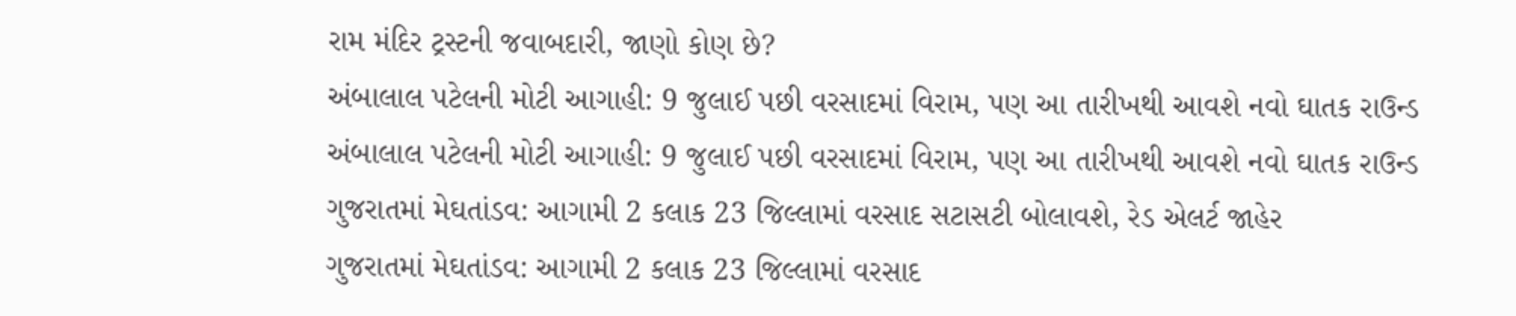રામ મંદિર ટ્રસ્ટની જવાબદારી, જાણો કોણ છે?
અંબાલાલ પટેલની મોટી આગાહી: 9 જુલાઈ પછી વરસાદમાં વિરામ, પણ આ તારીખથી આવશે નવો ઘાતક રાઉન્ડ
અંબાલાલ પટેલની મોટી આગાહી: 9 જુલાઈ પછી વરસાદમાં વિરામ, પણ આ તારીખથી આવશે નવો ઘાતક રાઉન્ડ
ગુજરાતમાં મેઘતાંડવ: આગામી 2 કલાક 23 જિલ્લામાં વરસાદ સટાસટી બોલાવશે, રેડ એલર્ટ જાહેર
ગુજરાતમાં મેઘતાંડવ: આગામી 2 કલાક 23 જિલ્લામાં વરસાદ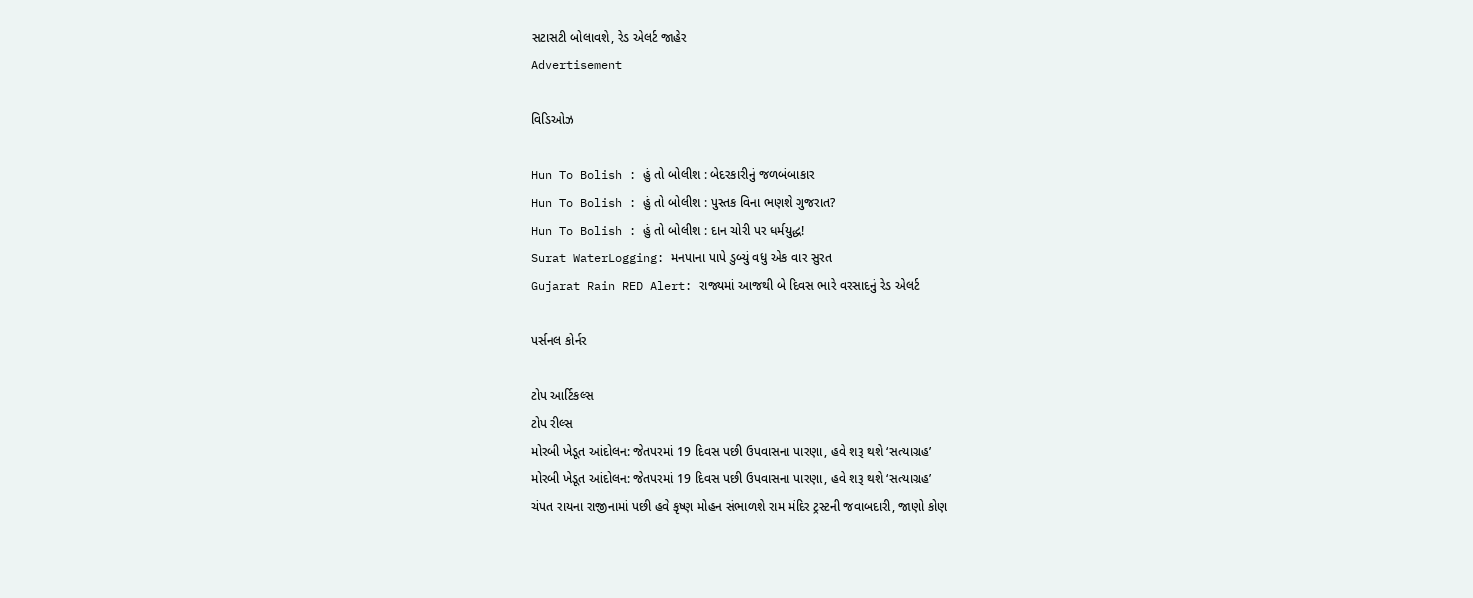સટાસટી બોલાવશે, રેડ એલર્ટ જાહેર
Advertisement

વિડિઓઝ

Hun To Bolish : હું તો બોલીશ : બેદરકારીનું જળબંબાકાર
Hun To Bolish : હું તો બોલીશ : પુસ્તક વિના ભણશે ગુજરાત?
Hun To Bolish : હું તો બોલીશ : દાન ચોરી પર ધર્મયુદ્ધ!
Surat WaterLogging: મનપાના પાપે ડુબ્યું વધુ એક વાર સુરત
Gujarat Rain RED Alert: રાજ્યમાં આજથી બે દિવસ ભારે વરસાદનું રેડ એલર્ટ

પર્સનલ કોર્નર

ટોપ આર્ટિકલ્સ
ટોપ રીલ્સ
મોરબી ખેડૂત આંદોલન: જેતપરમાં 19 દિવસ પછી ઉપવાસના પારણા, હવે શરૂ થશે ‘સત્યાગ્રહ’
મોરબી ખેડૂત આંદોલન: જેતપરમાં 19 દિવસ પછી ઉપવાસના પારણા, હવે શરૂ થશે ‘સત્યાગ્રહ’
ચંપત રાયના રાજીનામાં પછી હવે કૃષ્ણ મોહન સંભાળશે રામ મંદિર ટ્રસ્ટની જવાબદારી, જાણો કોણ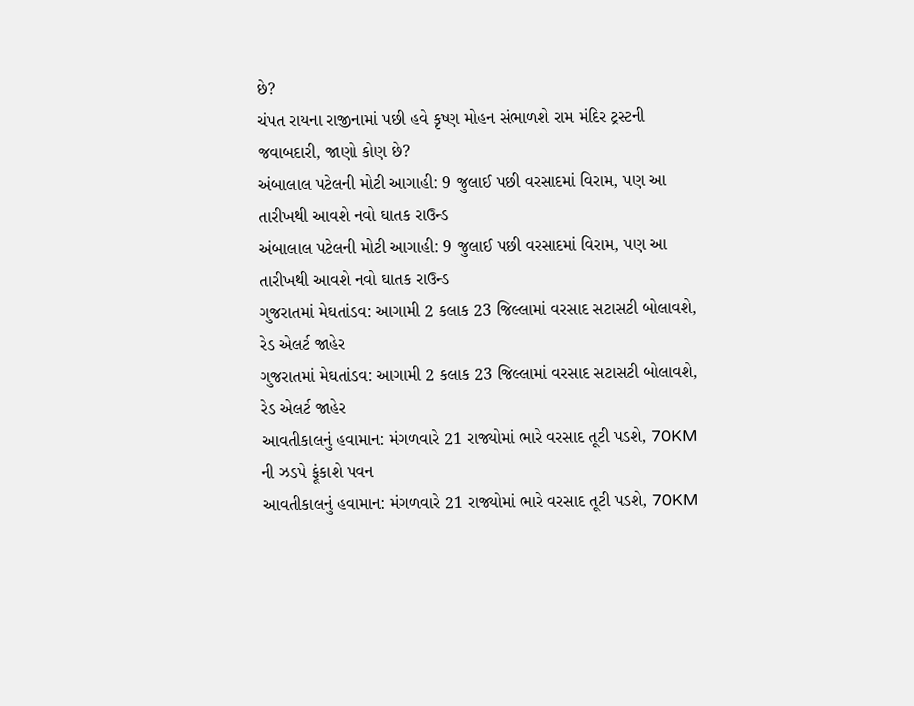છે?
ચંપત રાયના રાજીનામાં પછી હવે કૃષ્ણ મોહન સંભાળશે રામ મંદિર ટ્રસ્ટની જવાબદારી, જાણો કોણ છે?
અંબાલાલ પટેલની મોટી આગાહી: 9 જુલાઈ પછી વરસાદમાં વિરામ, પણ આ તારીખથી આવશે નવો ઘાતક રાઉન્ડ
અંબાલાલ પટેલની મોટી આગાહી: 9 જુલાઈ પછી વરસાદમાં વિરામ, પણ આ તારીખથી આવશે નવો ઘાતક રાઉન્ડ
ગુજરાતમાં મેઘતાંડવ: આગામી 2 કલાક 23 જિલ્લામાં વરસાદ સટાસટી બોલાવશે, રેડ એલર્ટ જાહેર
ગુજરાતમાં મેઘતાંડવ: આગામી 2 કલાક 23 જિલ્લામાં વરસાદ સટાસટી બોલાવશે, રેડ એલર્ટ જાહેર
આવતીકાલનું હવામાન: મંગળવારે 21 રાજ્યોમાં ભારે વરસાદ તૂટી પડશે, 70KM ની ઝડપે ફૂંકાશે પવન
આવતીકાલનું હવામાન: મંગળવારે 21 રાજ્યોમાં ભારે વરસાદ તૂટી પડશે, 70KM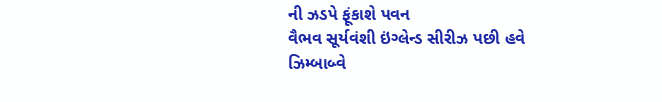ની ઝડપે ફૂંકાશે પવન
વૈભવ સૂર્યવંશી ઇંગ્લેન્ડ સીરીઝ પછી હવે ઝિમ્બાબ્વે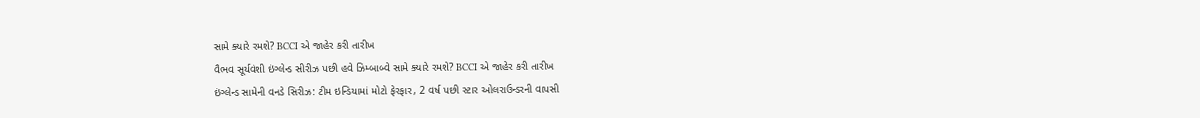સામે ક્યારે રમશે? BCCI એ જાહેર કરી તારીખ
વૈભવ સૂર્યવંશી ઇંગ્લેન્ડ સીરીઝ પછી હવે ઝિમ્બાબ્વે સામે ક્યારે રમશે? BCCI એ જાહેર કરી તારીખ
ઇંગ્લેન્ડ સામેની વનડે સિરીઝ: ટીમ ઇન્ડિયામાં મોટો ફેરફાર, 2 વર્ષ પછી સ્ટાર ઓલરાઉન્ડરની વાપસી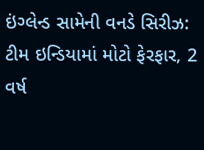ઇંગ્લેન્ડ સામેની વનડે સિરીઝ: ટીમ ઇન્ડિયામાં મોટો ફેરફાર, 2 વર્ષ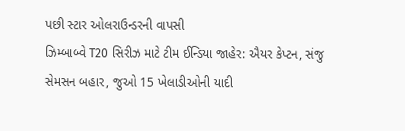પછી સ્ટાર ઓલરાઉન્ડરની વાપસી
ઝિમ્બાબ્વે T20 સિરીઝ માટે ટીમ ઈન્ડિયા જાહેર: ઐયર કેપ્ટન, સંજુ સેમસન બહાર, જુઓ 15 ખેલાડીઓની યાદી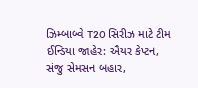ઝિમ્બાબ્વે T20 સિરીઝ માટે ટીમ ઈન્ડિયા જાહેર: ઐયર કેપ્ટન, સંજુ સેમસન બહાર,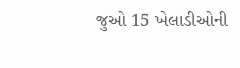જુઓ 15 ખેલાડીઓની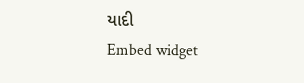યાદી
Embed widget